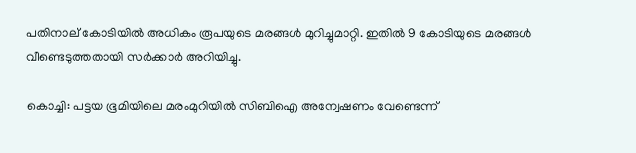പതിനാല് കോടിയില്‍ അധികം രൂപയുടെ മരങ്ങള്‍ മുറിച്ചുമാറ്റി. ഇതില്‍ 9 കോടിയുടെ മരങ്ങള്‍ വീണ്ടെടുത്തതായി സര്‍ക്കാര്‍ അറിയിച്ചു.

കൊച്ചി: പട്ടയ ഭൂമിയിലെ മരംമുറിയില്‍ സിബിഐ അന്വേഷണം വേണ്ടെന്ന്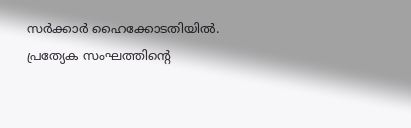സര്‍ക്കാര്‍ ഹൈക്കോടതിയില്‍. പ്രത്യേക സംഘത്തിന്‍റെ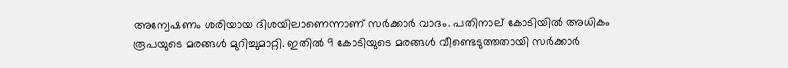അന്വേഷണം ശരിയായ ദിശയിലാണെന്നാണ് സര്‍ക്കാര്‍ വാദം. പതിനാല് കോടിയില്‍ അധികം രൂപയുടെ മരങ്ങള്‍ മുറിച്ചുമാറ്റി. ഇതില്‍ 9 കോടിയുടെ മരങ്ങള്‍ വീണ്ടെടുത്തതായി സര്‍ക്കാര്‍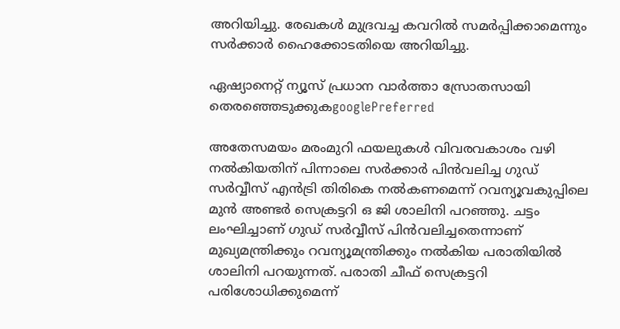അറിയിച്ചു. രേഖകള്‍ മുദ്രവച്ച കവറില്‍ സമര്‍പ്പിക്കാമെന്നും സര്‍ക്കാര്‍ ഹൈക്കോടതിയെ അറിയിച്ചു.

ഏഷ്യാനെറ്റ് ന്യൂസ് പ്രധാന വാർത്താ സ്രോതസായി തെരഞ്ഞെടുക്കുകgooglePreferred

അതേസമയം മരംമുറി ഫയലുകള്‍ വിവരവകാശം വഴി നൽകിയതിന് പിന്നാലെ സർക്കാർ‍ പിൻവലിച്ച ഗുഡ് സർവ്വീസ് എൻട്രി തിരികെ നൽകണമെന്ന് റവന്യൂവകുപ്പിലെ മുൻ അണ്ടർ സെക്രട്ടറി ഒ ജി ശാലിനി പറഞ്ഞു. ചട്ടം ലംഘിച്ചാണ് ഗുഡ് സർവ്വീസ് പിൻവലിച്ചതെന്നാണ് മുഖ്യമന്ത്രിക്കും റവന്യൂമന്ത്രിക്കും നൽകിയ പരാതിയിൽ ശാലിനി പറയുന്നത്. പരാതി ചീഫ് സെക്രട്ടറി പരിശോധിക്കുമെന്ന്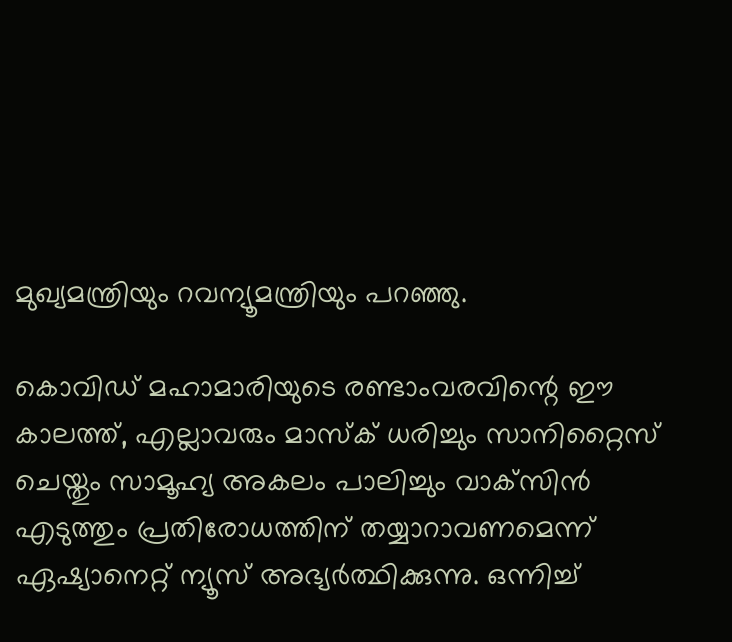മുഖ്യമന്ത്രിയും റവന്യൂമന്ത്രിയും പറഞ്ഞു.

കൊവിഡ് മഹാമാരിയുടെ രണ്ടാംവരവിന്റെ ഈ കാലത്ത്, എല്ലാവരും മാസ്‌ക് ധരിച്ചും സാനിറ്റൈസ് ചെയ്തും സാമൂഹ്യ അകലം പാലിച്ചും വാക്‌സിന്‍ എടുത്തും പ്രതിരോധത്തിന് തയ്യാറാവണമെന്ന് ഏഷ്യാനെറ്റ് ന്യൂസ് അഭ്യര്‍ത്ഥിക്കുന്നു. ഒന്നിച്ച്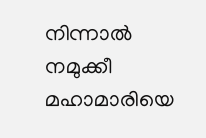നിന്നാല്‍ നമുക്കീ മഹാമാരിയെ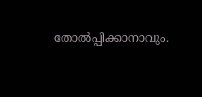തോല്‍പ്പിക്കാനാവും.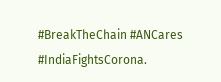#BreakTheChain #ANCares #IndiaFightsCorona.